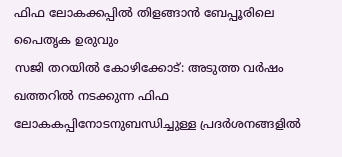ഫിഫ ലോകക്കപ്പിൽ തിളങ്ങാൻ ബേപ്പൂരിലെ പൈതൃക ഉരുവും
സജി തറയിൽ കോഴിക്കോട്: അടുത്ത വർഷം ഖത്തറിൽ നടക്കുന്ന ഫിഫ ലോകകപ്പിനോടനുബന്ധിച്ചുള്ള പ്രദർശനങ്ങളിൽ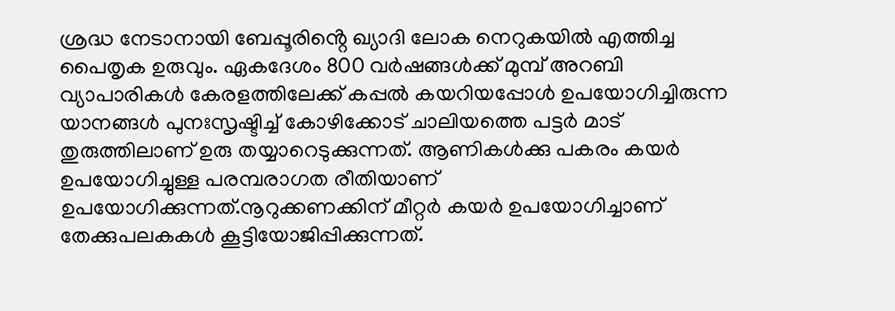ശ്രദ്ധ നേടാനായി ബേപ്പൂരിൻ്റെ ഖ്യാദി ലോക നെറുകയിൽ എത്തിച്ച പൈതൃക ഉരുവും. ഏകദേശം 800 വർഷങ്ങൾക്ക് മുമ്പ് അറബി വ്യാപാരികൾ കേരളത്തിലേക്ക് കപ്പൽ കയറിയപ്പോൾ ഉപയോഗിച്ചിരുന്ന യാനങ്ങൾ പുനഃസൃഷ്ടിച്ച് കോഴിക്കോട് ചാലിയത്തെ പട്ടർ മാട് തുരുത്തിലാണ് ഉരു തയ്യാറെടുക്കുന്നത്. ആണികൾക്കു പകരം കയർ ഉപയോഗിച്ചുള്ള പരമ്പരാഗത രീതിയാണ് ഉപയോഗിക്കുന്നത്.നൂറുക്കണക്കിന് മീറ്റർ കയർ ഉപയോഗിച്ചാണ് തേക്കുപലകകൾ കൂട്ടിയോജിപ്പിക്കുന്നത്.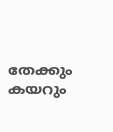തേക്കും കയറും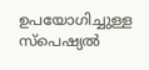ഉപയോഗിച്ചുള്ള സ്പെഷ്യൽ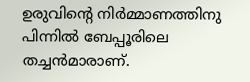ഉരുവിൻ്റെ നിർമ്മാണത്തിനു പിന്നിൽ ബേപ്പൂരിലെ തച്ചൻമാരാണ്.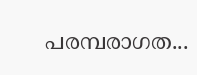പരമ്പരാഗത...